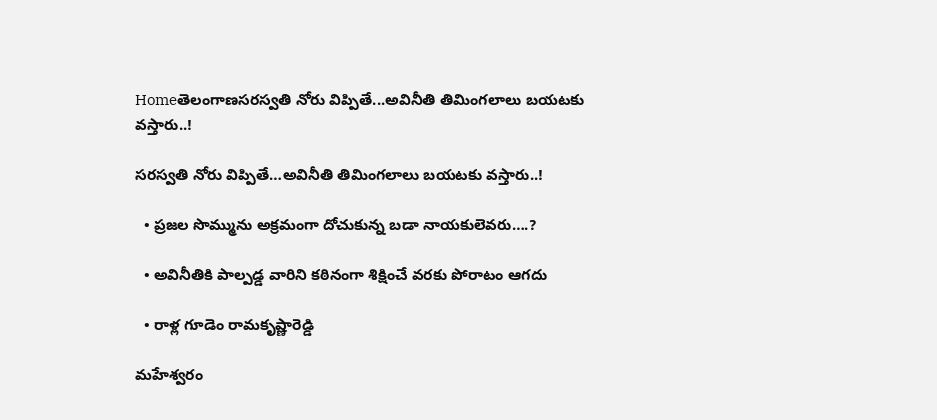Homeతెలంగాణసరస్వతి నోరు విప్పితే...అవినీతి తిమింగలాలు బయటకు వస్తారు..!

సరస్వతి నోరు విప్పితే…అవినీతి తిమింగలాలు బయటకు వస్తారు..!

  • ప్రజల సొమ్మును అక్రమంగా దోచుకున్న బడా నాయకులెవరు….?

  • అవినీతికి పాల్పడ్డ వారిని కఠినంగా శిక్షించే వరకు పోరాటం ఆగదు

  • రాళ్ల గూడెం రామకృష్ణారెడ్డి

మహేశ్వరం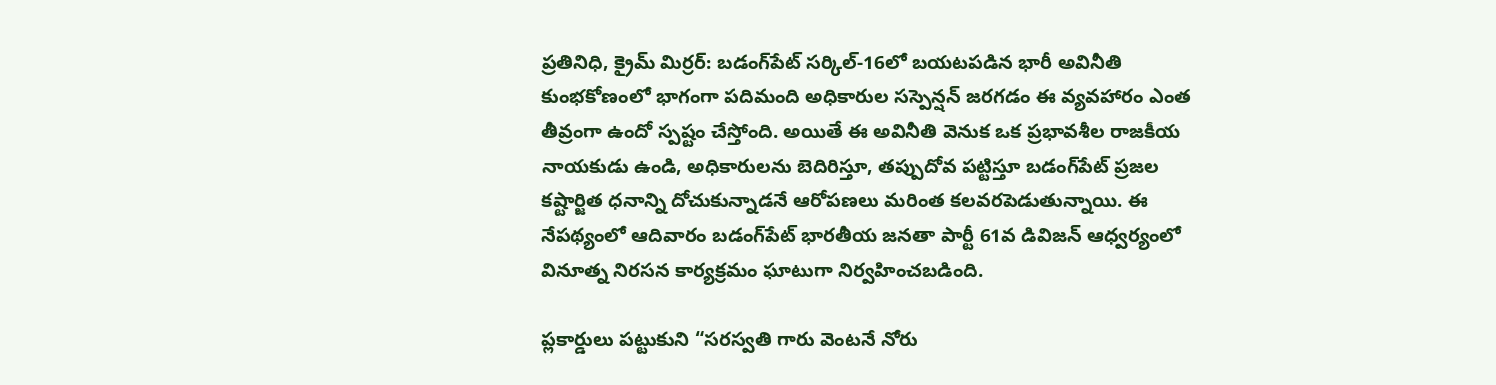ప్రతినిధి, క్రైమ్ మిర్ర‌ర్: బడంగ్‌పేట్ సర్కిల్-16లో బయటపడిన భారీ అవినీతి కుంభకోణంలో భాగంగా పదిమంది అధికారుల సస్పెన్షన్ జరగడం ఈ వ్యవహారం ఎంత తీవ్రంగా ఉందో స్పష్టం చేస్తోంది. అయితే ఈ అవినీతి వెనుక ఒక ప్రభావశీల రాజకీయ నాయకుడు ఉండి, అధికారులను బెదిరిస్తూ, తప్పుదోవ పట్టిస్తూ బడంగ్‌పేట్ ప్రజల కష్టార్జిత ధనాన్ని దోచుకున్నాడనే ఆరోపణలు మరింత కలవరపెడుతున్నాయి. ఈ నేపథ్యంలో ఆదివారం బడంగ్‌పేట్ భారతీయ జనతా పార్టీ 61వ డివిజన్ ఆధ్వర్యంలో వినూత్న నిరసన కార్యక్రమం ఘాటుగా నిర్వహించబడింది.

ప్లకార్డులు పట్టుకుని “సరస్వతి గారు వెంటనే నోరు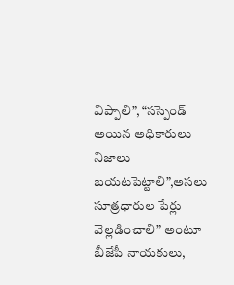విప్పాలి”, “సస్పెండ్ అయిన అధికారులు నిజాలు బయటపెట్టాలి”,అసలు సూత్రధారుల పేర్లు వెల్లడించాలి” అంటూ బీజేపీ నాయకులు,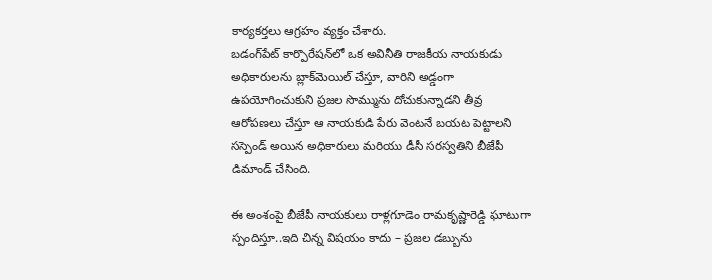కార్యకర్తలు ఆగ్రహం వ్యక్తం చేశారు.
బడంగ్‌పేట్ కార్పొరేషన్‌లో ఒక అవినీతి రాజకీయ నాయకుడు అధికారులను బ్లాక్‌మెయిల్ చేస్తూ, వారిని అడ్డంగా ఉపయోగించుకుని ప్రజల సొమ్మును దోచుకున్నాడని తీవ్ర ఆరోపణలు చేస్తూ ఆ నాయకుడి పేరు వెంటనే బయట పెట్టాలని సస్పెండ్ అయిన అధికారులు మరియు డీసీ సరస్వతిని బీజేపీ డిమాండ్ చేసింది.

ఈ అంశంపై బీజేపీ నాయకులు రాళ్లగూడెం రామకృష్ణారెడ్డి ఘాటుగా స్పందిస్తూ..ఇది చిన్న విషయం కాదు – ప్రజల డబ్బును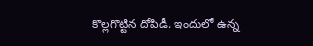కొల్లగొట్టిన దోపిడీ. ఇందులో ఉన్న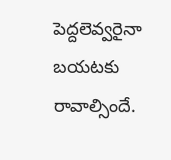పెద్దలెవ్వరైనా బయటకు రావాల్సిందే.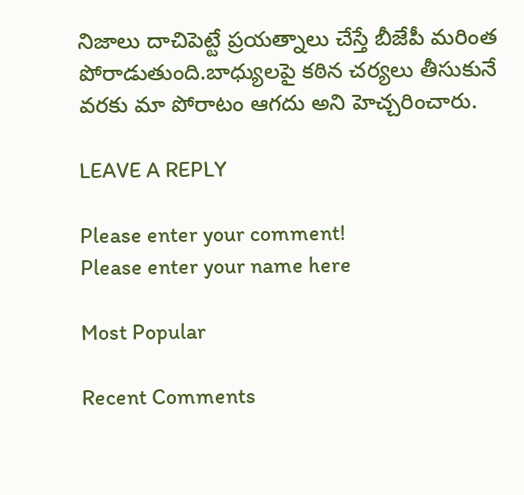నిజాలు దాచిపెట్టే ప్రయత్నాలు చేస్తే బీజేపీ మరింత పోరాడుతుంది.బాధ్యులపై కఠిన చర్యలు తీసుకునే వరకు మా పోరాటం ఆగదు అని హెచ్చరించారు.

LEAVE A REPLY

Please enter your comment!
Please enter your name here

Most Popular

Recent Comments